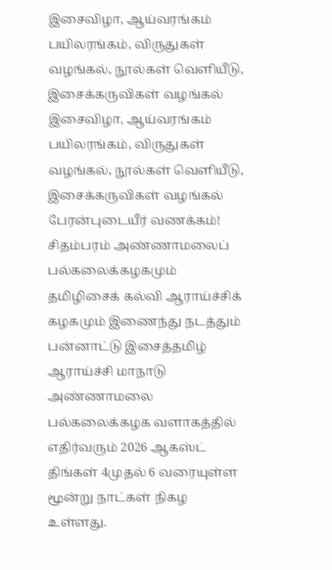இசைவிழா, ஆய்வரங்கம்
பயிலரங்கம், விருதுகள் வழங்கல், நூல்கள் வெளியீடு,
இசைக்கருவிகள் வழங்கல்
இசைவிழா, ஆய்வரங்கம்
பயிலரங்கம், விருதுகள் வழங்கல், நூல்கள் வெளியீடு,
இசைக்கருவிகள் வழங்கல்
பேரன்புடையீர் வணக்கம்!
சிதம்பரம் அண்ணாமலைப் பல்கலைக்கழகமும் தமிழிசைக் கல்வி ஆராய்ச்சிக் கழகமும் இணைந்து நடத்தும் பன்னாட்டு இசைத்தமிழ் ஆராய்ச்சி மாநாடு அண்ணாமலை பல்கலைக்கழக வளாகத்தில் எதிர்வரும் 2026 ஆகஸ்ட் திங்கள் 4முதல் 6 வரையுள்ள மூன்று நாட்கள் நிகழ உள்ளது.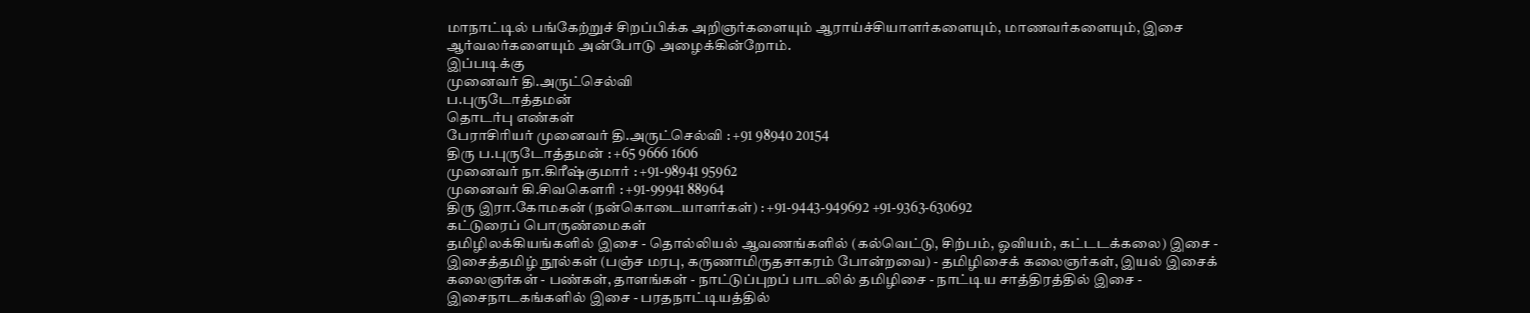மாநாட்டில் பங்கேற்றுச் சிறப்பிக்க அறிஞர்களையும் ஆராய்ச்சியாளர்களையும், மாணவர்களையும், இசை ஆர்வலர்களையும் அன்போடு அழைக்கின்றோம்.
இப்படிக்கு
முனைவர் தி.அருட்செல்வி
ப.புருடோத்தமன்
தொடர்பு எண்கள்
பேராசிரியர் முனைவர் தி.அருட்செல்வி : +91 98940 20154
திரு ப.புருடோத்தமன் : +65 9666 1606
முனைவர் நா.கிரீஷ்குமார் : +91-98941 95962
முனைவர் கி.சிவகௌரி : +91-99941 88964
திரு இரா.கோமகன் (நன்கொடையாளர்கள்) : +91-9443-949692 +91-9363-630692
கட்டுரைப் பொருண்மைகள்
தமிழிலக்கியங்களில் இசை - தொல்லியல் ஆவணங்களில் (கல்வெட்டு, சிற்பம், ஓவியம், கட்டடக்கலை) இசை - இசைத்தமிழ் நூல்கள் (பஞ்ச மரபு, கருணாமிருதசாகரம் போன்றவை) - தமிழிசைக் கலைஞர்கள், இயல் இசைக் கலைஞர்கள் - பண்கள், தாளங்கள் - நாட்டுப்புறப் பாடலில் தமிழிசை - நாட்டிய சாத்திரத்தில் இசை - இசைநாடகங்களில் இசை - பரதநாட்டியத்தில்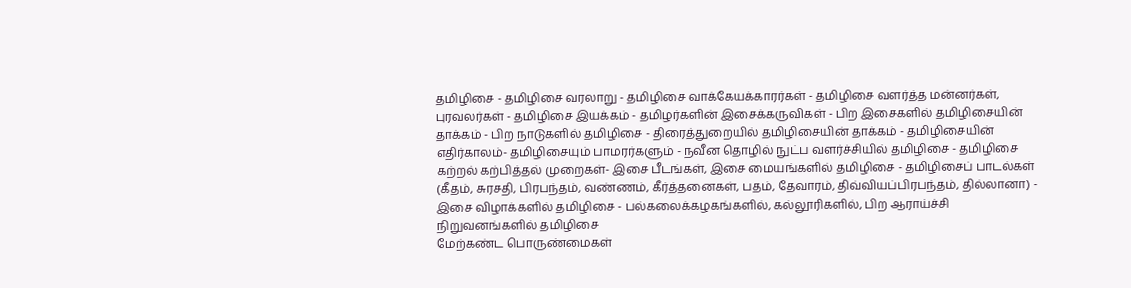தமிழிசை - தமிழிசை வரலாறு - தமிழிசை வாக்கேயக்காரர்கள் - தமிழிசை வளர்த்த மன்னர்கள், புரவலர்கள் - தமிழிசை இயக்கம் - தமிழர்களின் இசைக்கருவிகள் - பிற இசைகளில் தமிழிசையின் தாக்கம் - பிற நாடுகளில் தமிழிசை - திரைத்துறையில் தமிழிசையின் தாக்கம் - தமிழிசையின் எதிர்காலம்- தமிழிசையும் பாமரர்களும் - நவீன தொழில் நுட்ப வளர்ச்சியில் தமிழிசை - தமிழிசை கற்றல் கற்பித்தல் முறைகள்- இசை பீடங்கள், இசை மையங்களில் தமிழிசை - தமிழிசைப் பாடல்கள் (கீதம், சுரசதி, பிரபந்தம், வண்ணம், கீர்த்தனைகள், பதம், தேவாரம், திவ்வியப்பிரபந்தம், தில்லானா) - இசை விழாக்களில் தமிழிசை - பல்கலைக்கழகங்களில், கல்லூரிகளில், பிற ஆராய்ச்சி நிறுவனங்களில் தமிழிசை
மேற்கண்ட பொருண்மைகள்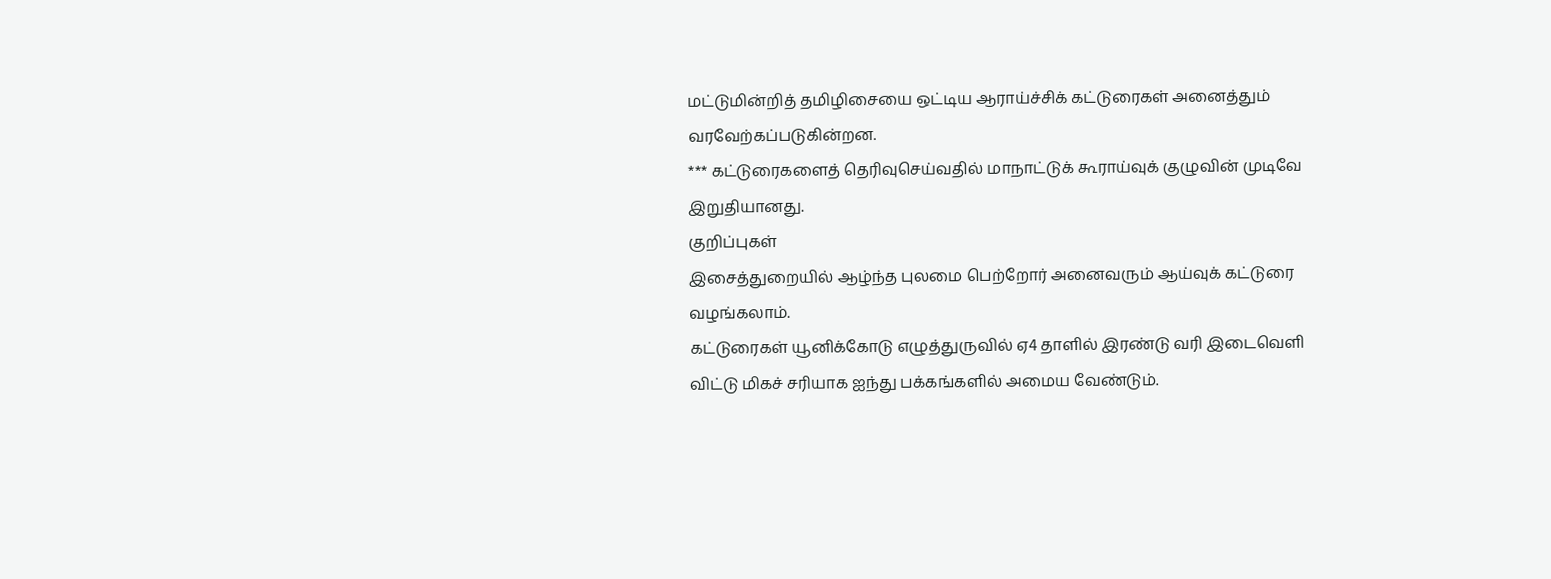மட்டுமின்றித் தமிழிசையை ஒட்டிய ஆராய்ச்சிக் கட்டுரைகள் அனைத்தும் வரவேற்கப்படுகின்றன.
*** கட்டுரைகளைத் தெரிவுசெய்வதில் மாநாட்டுக் கூராய்வுக் குழுவின் முடிவே இறுதியானது.
குறிப்புகள்
இசைத்துறையில் ஆழ்ந்த புலமை பெற்றோர் அனைவரும் ஆய்வுக் கட்டுரை வழங்கலாம்.
கட்டுரைகள் யூனிக்கோடு எழுத்துருவில் ஏ4 தாளில் இரண்டு வரி இடைவெளி விட்டு மிகச் சரியாக ஐந்து பக்கங்களில் அமைய வேண்டும்.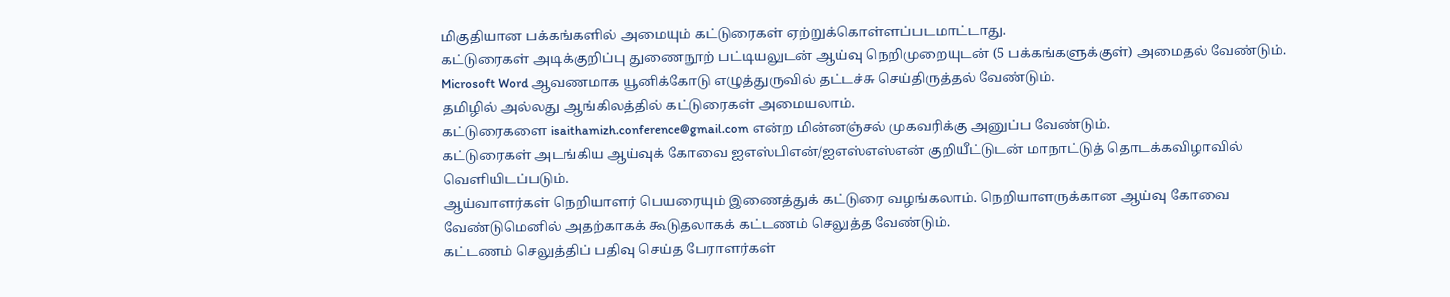மிகுதியான பக்கங்களில் அமையும் கட்டுரைகள் ஏற்றுக்கொள்ளப்படமாட்டாது.
கட்டுரைகள் அடிக்குறிப்பு துணைநூற் பட்டியலுடன் ஆய்வு நெறிமுறையுடன் (5 பக்கங்களுக்குள்) அமைதல் வேண்டும்.
Microsoft Word ஆவணமாக யூனிக்கோடு எழுத்துருவில் தட்டச்சு செய்திருத்தல் வேண்டும்.
தமிழில் அல்லது ஆங்கிலத்தில் கட்டுரைகள் அமையலாம்.
கட்டுரைகளை isaithamizh.conference@gmail.com என்ற மின்னஞ்சல் முகவரிக்கு அனுப்ப வேண்டும்.
கட்டுரைகள் அடங்கிய ஆய்வுக் கோவை ஐஎஸ்பிஎன்/ஐஎஸ்எஸ்என் குறியீட்டுடன் மாநாட்டுத் தொடக்கவிழாவில் வெளியிடப்படும்.
ஆய்வாளர்கள் நெறியாளர் பெயரையும் இணைத்துக் கட்டுரை வழங்கலாம். நெறியாளருக்கான ஆய்வு கோவை வேண்டுமெனில் அதற்காகக் கூடுதலாகக் கட்டணம் செலுத்த வேண்டும்.
கட்டணம் செலுத்திப் பதிவு செய்த பேராளர்கள்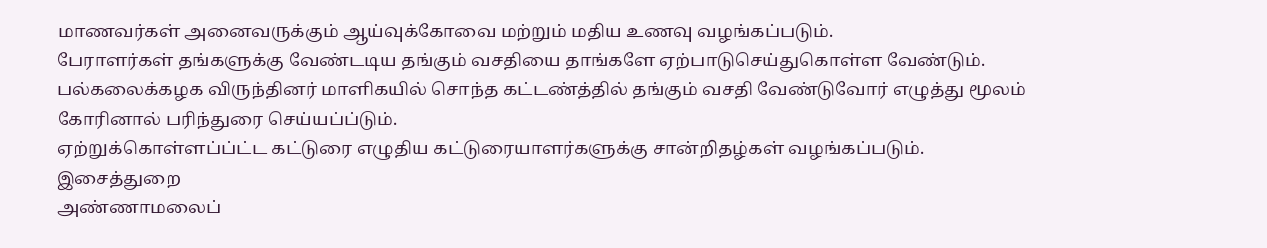மாணவர்கள் அனைவருக்கும் ஆய்வுக்கோவை மற்றும் மதிய உணவு வழங்கப்படும்.
பேராளர்கள் தங்களுக்கு வேண்டடிய தங்கும் வசதியை தாங்களே ஏற்பாடுசெய்துகொள்ள வேண்டும். பல்கலைக்கழக விருந்தினர் மாளிகயில் சொந்த கட்டண்த்தில் தங்கும் வசதி வேண்டுவோர் எழுத்து மூலம் கோரினால் பரிந்துரை செய்யப்ப்டும்.
ஏற்றுக்கொள்ளப்ப்ட்ட கட்டுரை எழுதிய கட்டுரையாளர்களுக்கு சான்றிதழ்கள் வழங்கப்படும்.
இசைத்துறை
அண்ணாமலைப்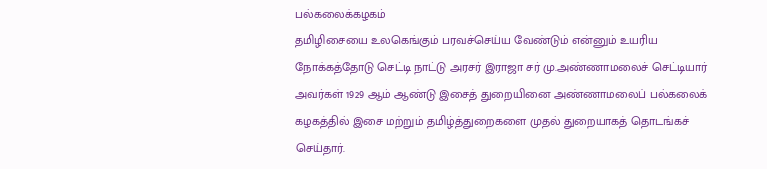பல்கலைக்கழகம்
தமிழிசையை உலகெங்கும் பரவச்செய்ய வேண்டும் என்னும் உயரிய நோக்கத்தோடு செட்டி நாட்டு அரசர் இராஜா சர் மு.அண்ணாமலைச் செட்டியார் அவர்கள் 1929 ஆம் ஆண்டு இசைத் துறையினை அண்ணாமலைப் பல்கலைக் கழகத்தில் இசை மற்றும் தமிழ்த்துறைகளை முதல் துறையாகத் தொடங்கச் செய்தார்.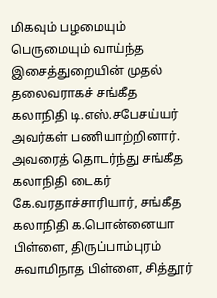மிகவும் பழமையும் பெருமையும் வாய்ந்த இசைத்துறையின் முதல் தலைவராகச் சங்கீத கலாநிதி டி.எஸ்.சபேசய்யர் அவர்கள் பணியாற்றினார். அவரைத் தொடர்ந்து சங்கீத கலாநிதி டைகர் கே.வரதாச்சாரியார், சங்கீத கலாநிதி க.பொன்னையா பிள்ளை, திருப்பாம்புரம் சுவாமிநாத பிள்ளை, சித்தூர்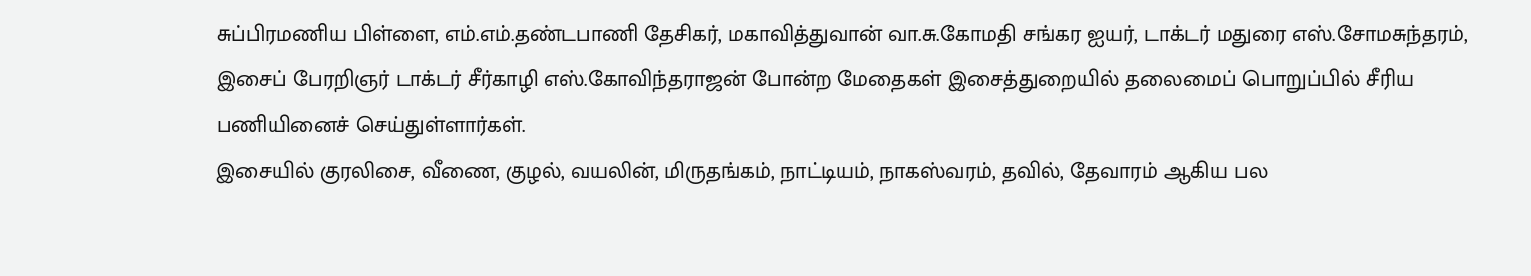சுப்பிரமணிய பிள்ளை, எம்.எம்.தண்டபாணி தேசிகர், மகாவித்துவான் வா.சு.கோமதி சங்கர ஐயர், டாக்டர் மதுரை எஸ்.சோமசுந்தரம், இசைப் பேரறிஞர் டாக்டர் சீர்காழி எஸ்.கோவிந்தராஜன் போன்ற மேதைகள் இசைத்துறையில் தலைமைப் பொறுப்பில் சீரிய பணியினைச் செய்துள்ளார்கள்.
இசையில் குரலிசை, வீணை, குழல், வயலின், மிருதங்கம், நாட்டியம், நாகஸ்வரம், தவில், தேவாரம் ஆகிய பல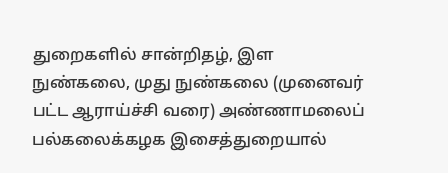துறைகளில் சான்றிதழ், இள நுண்கலை, முது நுண்கலை (முனைவர் பட்ட ஆராய்ச்சி வரை) அண்ணாமலைப் பல்கலைக்கழக இசைத்துறையால்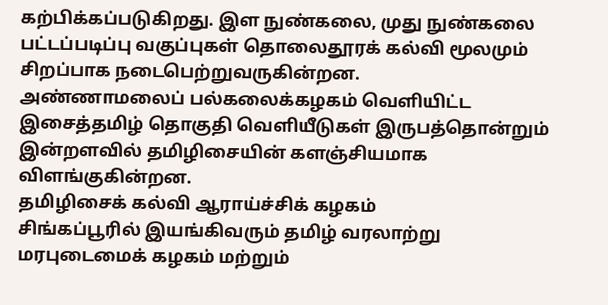கற்பிக்கப்படுகிறது. இள நுண்கலை, முது நுண்கலை பட்டப்படிப்பு வகுப்புகள் தொலைதூரக் கல்வி மூலமும் சிறப்பாக நடைபெற்றுவருகின்றன.
அண்ணாமலைப் பல்கலைக்கழகம் வெளியிட்ட இசைத்தமிழ் தொகுதி வெளியீடுகள் இருபத்தொன்றும் இன்றளவில் தமிழிசையின் களஞ்சியமாக விளங்குகின்றன.
தமிழிசைக் கல்வி ஆராய்ச்சிக் கழகம்
சிங்கப்பூரில் இயங்கிவரும் தமிழ் வரலாற்று மரபுடைமைக் கழகம் மற்றும்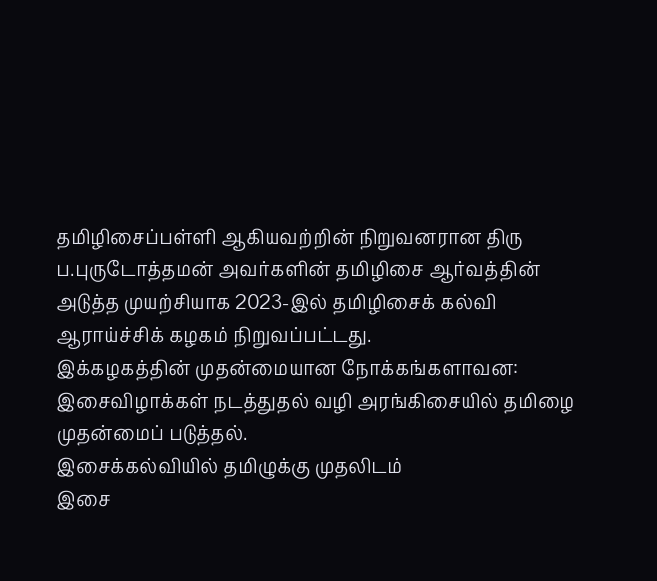தமிழிசைப்பள்ளி ஆகியவற்றின் நிறுவனரான திரு ப.புருடோத்தமன் அவர்களின் தமிழிசை ஆர்வத்தின் அடுத்த முயற்சியாக 2023-இல் தமிழிசைக் கல்வி ஆராய்ச்சிக் கழகம் நிறுவப்பட்டது.
இக்கழகத்தின் முதன்மையான நோக்கங்களாவன:
இசைவிழாக்கள் நடத்துதல் வழி அரங்கிசையில் தமிழை முதன்மைப் படுத்தல்.
இசைக்கல்வியில் தமிழுக்கு முதலிடம்
இசை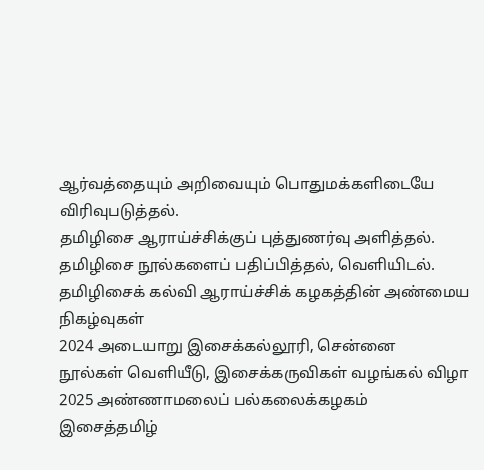ஆர்வத்தையும் அறிவையும் பொதுமக்களிடையே விரிவுபடுத்தல்.
தமிழிசை ஆராய்ச்சிக்குப் புத்துணர்வு அளித்தல்.
தமிழிசை நூல்களைப் பதிப்பித்தல், வெளியிடல்.
தமிழிசைக் கல்வி ஆராய்ச்சிக் கழகத்தின் அண்மைய நிகழ்வுகள்
2024 அடையாறு இசைக்கல்லூரி, சென்னை
நூல்கள் வெளியீடு, இசைக்கருவிகள் வழங்கல் விழா
2025 அண்ணாமலைப் பல்கலைக்கழகம்
இசைத்தமிழ்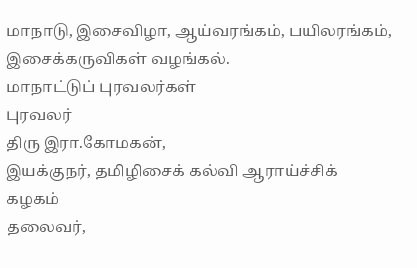மாநாடு, இசைவிழா, ஆய்வரங்கம், பயிலரங்கம், இசைக்கருவிகள் வழங்கல்.
மாநாட்டுப் புரவலர்கள்
புரவலர்
திரு இரா.கோமகன்,
இயக்குநர், தமிழிசைக் கல்வி ஆராய்ச்சிக் கழகம்
தலைவர்,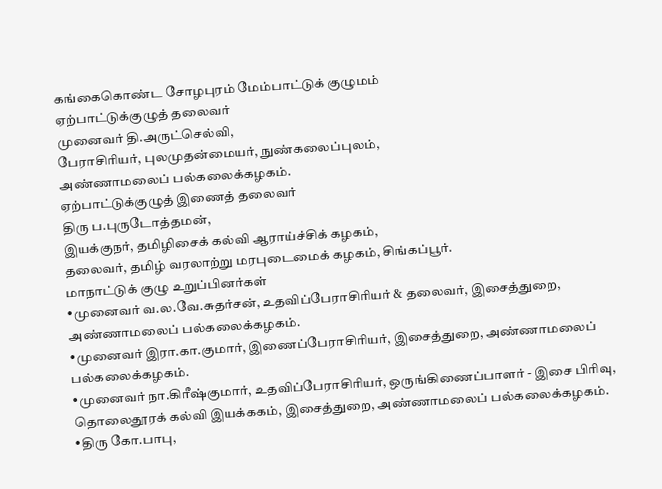கங்கைகொண்ட சோழபுரம் மேம்பாட்டுக் குழுமம்
ஏற்பாட்டுக்குழுத் தலைவர்
முனைவர் தி.அருட்செல்வி,
பேராசிரியர், புலமுதன்மையர், நுண்கலைப்புலம்,
அண்ணாமலைப் பல்கலைக்கழகம்.
ஏற்பாட்டுக்குழுத் இணைத் தலைவர்
திரு ப.புருடோத்தமன்,
இயக்குநர், தமிழிசைக் கல்வி ஆராய்ச்சிக் கழகம்,
தலைவர், தமிழ் வரலாற்று மரபுடைமைக் கழகம், சிங்கப்பூர்.
மாநாட்டுக் குழு உறுப்பினர்கள்
•முனைவர் வ.ல.வே.சுதர்சன், உதவிப்பேராசிரியர் & தலைவர், இசைத்துறை, அண்ணாமலைப் பல்கலைக்கழகம்.
•முனைவர் இரா.கா.குமார், இணைப்பேராசிரியர், இசைத்துறை, அண்ணாமலைப் பல்கலைக்கழகம்.
•முனைவர் நா.கிரீஷ்குமார், உதவிப்பேராசிரியர், ஒருங்கிணைப்பாளர் - இசை பிரிவு, தொலைதூரக் கல்வி இயக்ககம், இசைத்துறை, அண்ணாமலைப் பல்கலைக்கழகம்.
•திரு கோ.பாபு,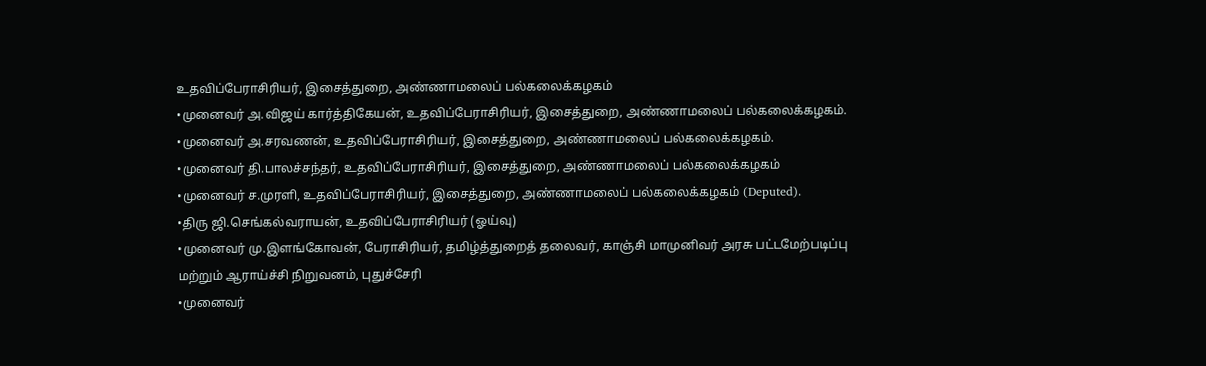உதவிப்பேராசிரியர், இசைத்துறை, அண்ணாமலைப் பல்கலைக்கழகம்
•முனைவர் அ.விஜய் கார்த்திகேயன், உதவிப்பேராசிரியர், இசைத்துறை, அண்ணாமலைப் பல்கலைக்கழகம்.
•முனைவர் அ.சரவணன், உதவிப்பேராசிரியர், இசைத்துறை, அண்ணாமலைப் பல்கலைக்கழகம்.
•முனைவர் தி.பாலச்சந்தர், உதவிப்பேராசிரியர், இசைத்துறை, அண்ணாமலைப் பல்கலைக்கழகம்
•முனைவர் ச.முரளி, உதவிப்பேராசிரியர், இசைத்துறை, அண்ணாமலைப் பல்கலைக்கழகம் (Deputed).
•திரு ஜி.செங்கல்வராயன், உதவிப்பேராசிரியர் (ஓய்வு)
•முனைவர் மு.இளங்கோவன், பேராசிரியர், தமிழ்த்துறைத் தலைவர், காஞ்சி மாமுனிவர் அரசு பட்டமேற்படிப்பு மற்றும் ஆராய்ச்சி நிறுவனம், புதுச்சேரி
•முனைவர்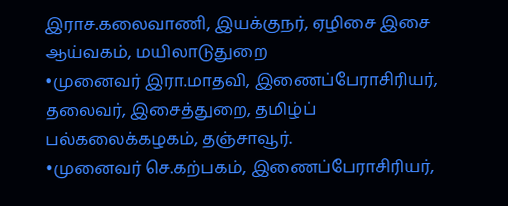இராச.கலைவாணி, இயக்குநர், ஏழிசை இசை ஆய்வகம், மயிலாடுதுறை
•முனைவர் இரா.மாதவி, இணைப்பேராசிரியர், தலைவர், இசைத்துறை, தமிழ்ப் பல்கலைக்கழகம், தஞ்சாவூர்.
•முனைவர் செ.கற்பகம், இணைப்பேராசிரியர்,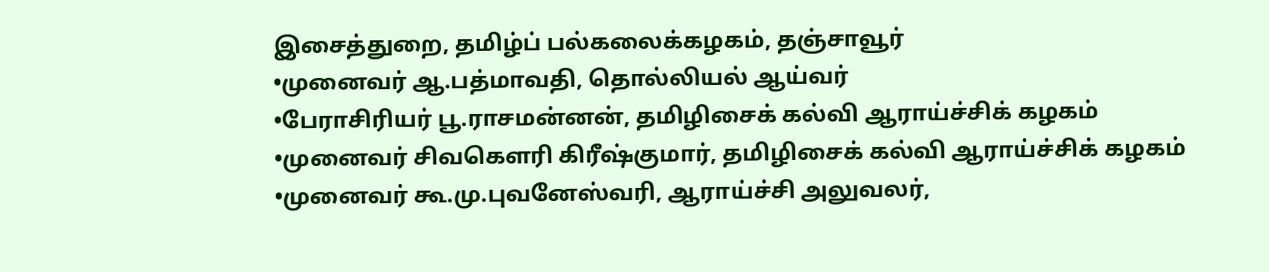இசைத்துறை, தமிழ்ப் பல்கலைக்கழகம், தஞ்சாவூர்
•முனைவர் ஆ.பத்மாவதி, தொல்லியல் ஆய்வர்
•பேராசிரியர் பூ.ராசமன்னன், தமிழிசைக் கல்வி ஆராய்ச்சிக் கழகம்
•முனைவர் சிவகௌரி கிரீஷ்குமார், தமிழிசைக் கல்வி ஆராய்ச்சிக் கழகம்
•முனைவர் கூ.மு.புவனேஸ்வரி, ஆராய்ச்சி அலுவலர்,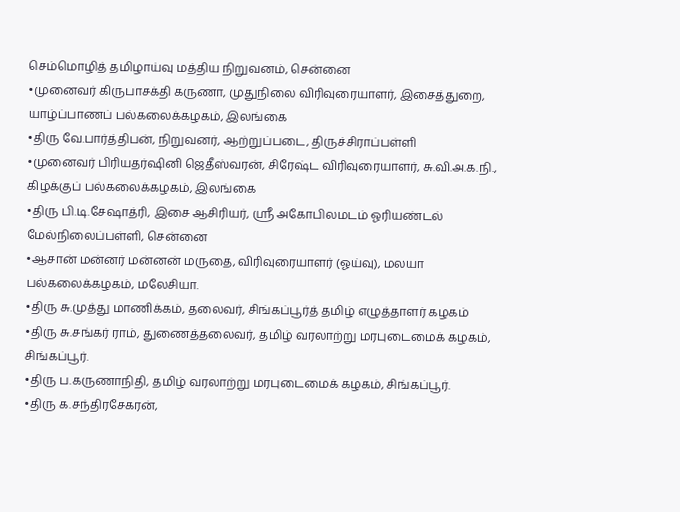செம்மொழித் தமிழாய்வு மத்திய நிறுவனம், சென்னை
•முனைவர் கிருபாசக்தி கருணா, முதுநிலை விரிவுரையாளர், இசைத்துறை, யாழ்ப்பாணப் பல்கலைக்கழகம், இலங்கை
•திரு வே.பார்த்திபன், நிறுவனர், ஆற்றுப்படை, திருச்சிராப்பள்ளி
•முனைவர் பிரியதர்ஷினி ஜெதீஸ்வரன், சிரேஷ்ட விரிவுரையாளர், சு.வி.அ.க.நி., கிழக்குப் பல்கலைக்கழகம், இலங்கை
•திரு பி.டி.சேஷாத்ரி, இசை ஆசிரியர், ஸ்ரீ அகோபிலமடம் ஓரியண்டல் மேல்நிலைப்பள்ளி, சென்னை
•ஆசான் மன்னர் மன்னன் மருதை, விரிவுரையாளர் (ஓய்வு), மலயா பல்கலைக்கழகம், மலேசியா.
•திரு சு.முத்து மாணிக்கம், தலைவர், சிங்கப்பூர்த் தமிழ் எழுத்தாளர் கழகம்
•திரு சு.சங்கர் ராம், துணைத்தலைவர், தமிழ் வரலாற்று மரபுடைமைக் கழகம், சிங்கப்பூர்.
•திரு ப.கருணாநிதி, தமிழ் வரலாற்று மரபுடைமைக் கழகம், சிங்கப்பூர்.
•திரு க.சந்திரசேகரன்,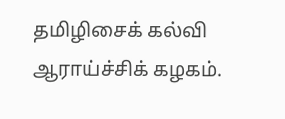தமிழிசைக் கல்வி ஆராய்ச்சிக் கழகம்.